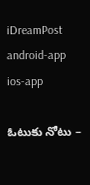iDreamPost
android-app
ios-app

ఓటుకు నోటు –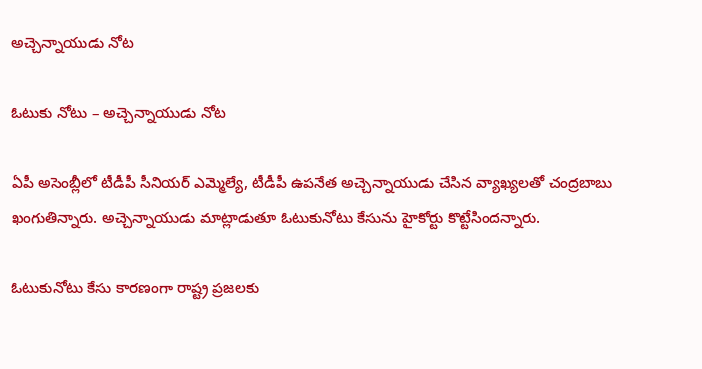అచ్చెన్నాయుడు నోట

ఓటుకు నోటు – అచ్చెన్నాయుడు నోట

ఏపీ అసెంబ్లీలో టీడీపీ సీనియర్ ఎమ్మెల్యే, టీడీపీ ఉపనేత అచ్చెన్నాయుడు చేసిన వ్యాఖ్యలతో చంద్రబాబు ఖంగుతిన్నారు. అచ్చెన్నాయుడు మాట్లాడుతూ ఓటుకునోటు కేసును హైకోర్టు కొట్టేసిందన్నారు.

ఓటుకునోటు కేసు కారణంగా రాష్ట్ర ప్రజలకు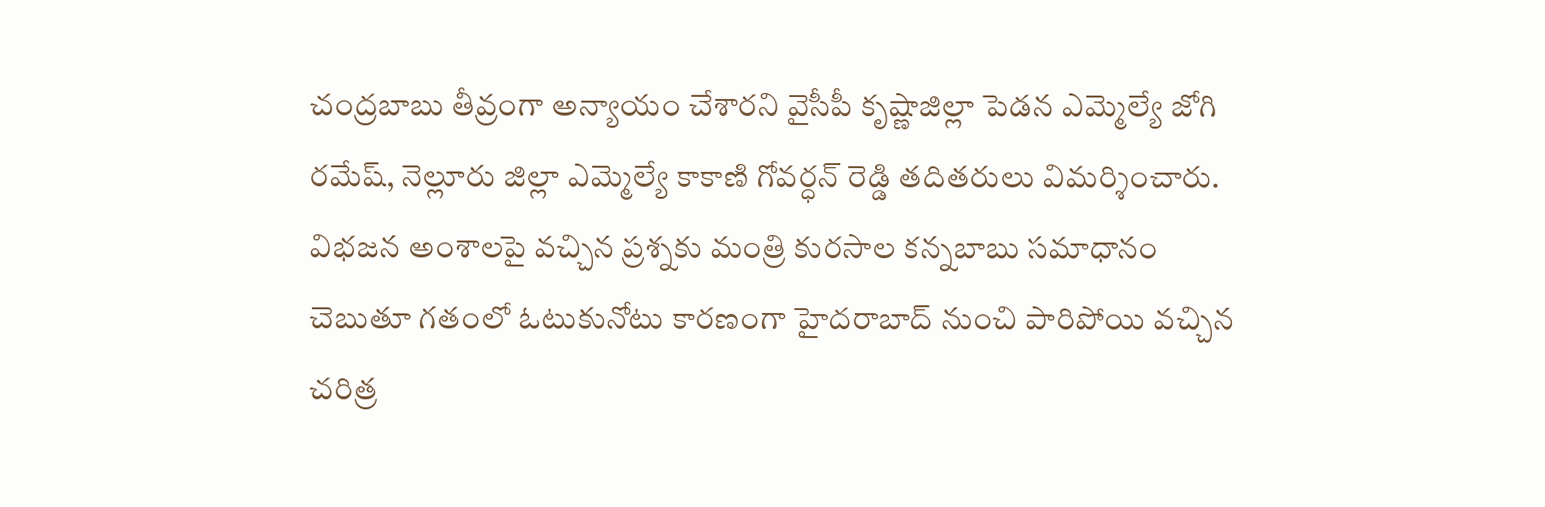చంద్రబాబు తీవ్రంగా అన్యాయం చేశారని వైసీపీ కృష్ణాజిల్లా పెడన ఎమ్మెల్యే జోగి రమేష్, నెల్లూరు జిల్లా ఎమ్మెల్యే కాకాణి గోవర్ధన్ రెడ్డి తదితరులు విమర్శించారు. విభజన అంశాలపై వచ్చిన ప్రశ్నకు మంత్రి కురసాల కన్నబాబు సమాధానం చెబుతూ గతంలో ఓటుకునోటు కారణంగా హైదరాబాద్ నుంచి పారిపోయి వచ్చిన చరిత్ర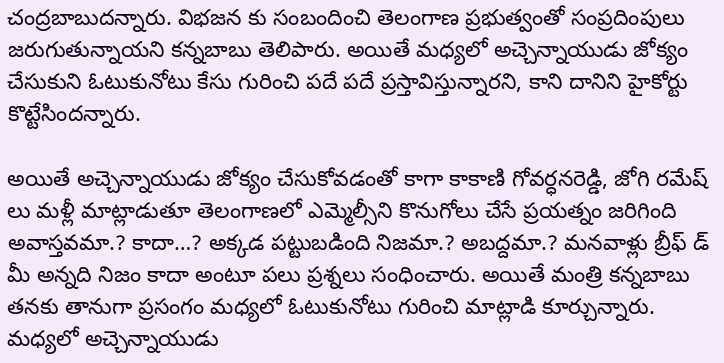చంద్రబాబుదన్నారు. విభజన కు సంబందించి తెలంగాణ ప్రభుత్వంతో సంప్రదింపులు జరుగుతున్నాయని కన్నబాబు తెలిపారు. అయితే మధ్యలో అచ్చెన్నాయుడు జోక్యం చేసుకుని ఓటుకునోటు కేసు గురించి పదే పదే ప్రస్తావిస్తున్నారని, కాని దానిని హైకోర్టు కొట్టేసిందన్నారు.

అయితే అచ్చెన్నాయుడు జోక్యం చేసుకోవడంతో కాగా కాకాణి గోవర్ధనరెడ్డి, జోగి రమేష్ లు మళ్లీ మాట్లాడుతూ తెలంగాణలో ఎమ్మెల్సీని కొనుగోలు చేసే ప్రయత్నం జరిగింది అవాస్తవమా.? కాదా…? అక్కడ పట్టుబడింది నిజమా.? అబద్దమా.? మనవాళ్లు బ్రీఫ్ డ్ మీ అన్నది నిజం కాదా అంటూ పలు ప్రశ్నలు సంధించారు. అయితే మంత్రి కన్నబాబు తనకు తానుగా ప్రసంగం మధ్యలో ఓటుకునోటు గురించి మాట్లాడి కూర్చున్నారు. మధ్యలో అచ్చెన్నాయుడు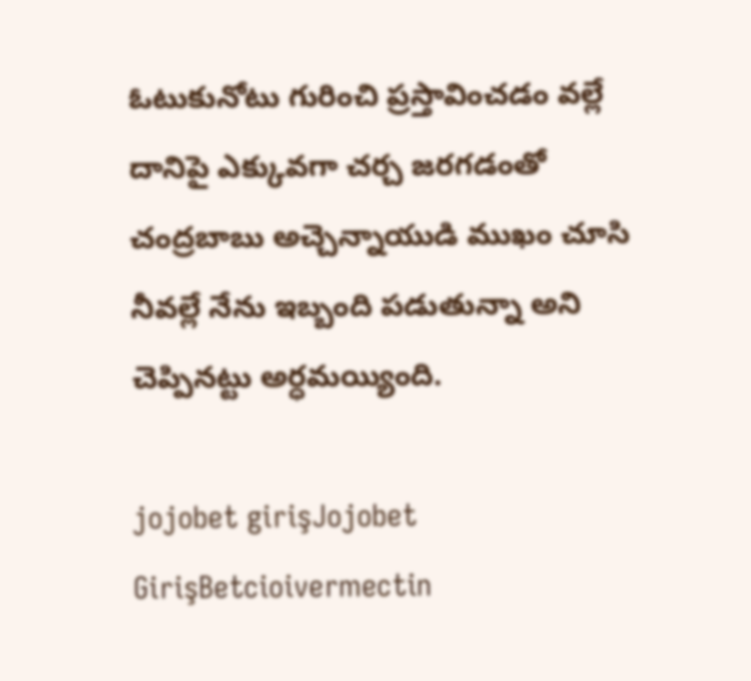ఓటుకునోటు గురించి ప్రస్తావించడం వల్లే దానిపై ఎక్కువగా చర్చ జరగడంతో చంద్రబాబు అచ్చెన్నాయుడి ముఖం చూసి నీవల్లే నేను ఇబ్బంది పడుతున్నా అని చెప్పినట్టు అర్ధమయ్యింది.

jojobet girişJojobet GirişBetcioivermectin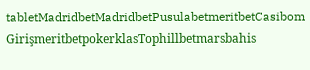tabletMadridbetMadridbetPusulabetmeritbetCasibom GirişmeritbetpokerklasTophillbetmarsbahis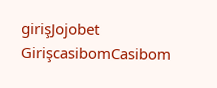girişJojobet GirişcasibomCasibom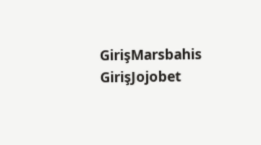GirişMarsbahis GirişJojobet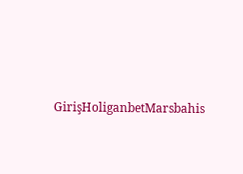GirişHoliganbetMarsbahis